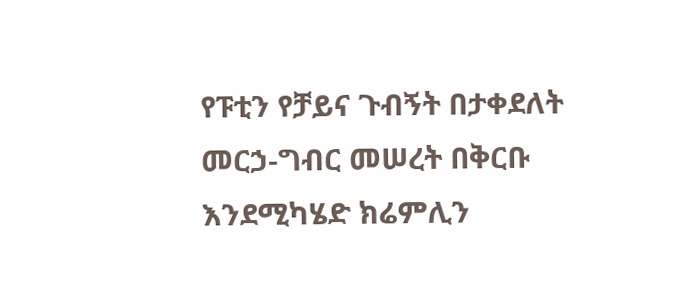የፑቲን የቻይና ጉብኝት በታቀደለት መርኃ-ግብር መሠረት በቅርቡ እንደሚካሄድ ክሬምሊን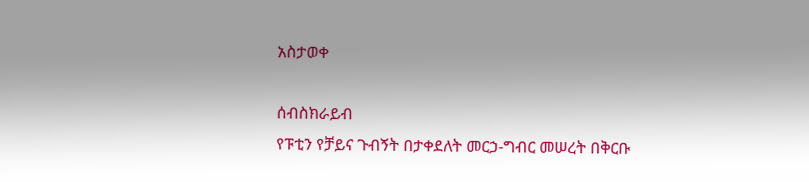አስታወቀ

ሰብስክራይብ
የፑቲን የቻይና ጉብኝት በታቀደለት መርኃ-ግብር መሠረት በቅርቡ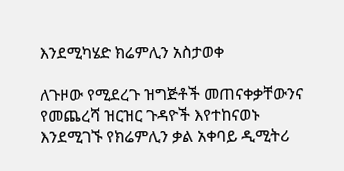እንደሚካሄድ ክሬምሊን አስታወቀ

ለጉዞው የሚደረጉ ዝግጅቶች መጠናቀቃቸውንና የመጨረሻ ዝርዝር ጉዳዮች እየተከናወኑ እንደሚገኙ የክሬምሊን ቃል አቀባይ ዲሚትሪ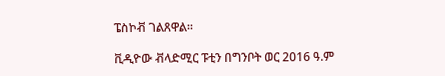ፔስኮቭ ገልጸዋል።

ቪዲዮው ቭላድሚር ፑቲን በግንቦት ወር 2016 ዓ.ም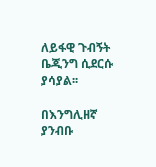ለይፋዊ ጉብኝት ቤጂንግ ሲደርሱ ያሳያል፡፡

በእንግሊዘኛ ያንብቡ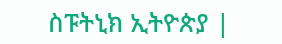ስፑትኒክ ኢትዮጵያ |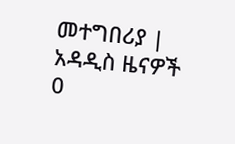መተግበሪያ |
አዳዲስ ዜናዎች
0